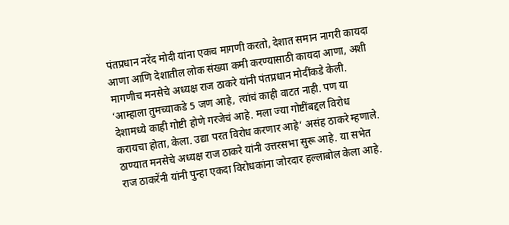पंतप्रधान नरेंद मोदी यांना एकच मागणी करतो, देशात समान नागरी कायदा आणा आणि देशातील लोक संख्या कमी करण्यासाठी कायदा आणा, अशी मागणीच मनसेचे अध्यक्ष राज ठाकरे यांनी पंतप्रधान मोदींकडे केली. ‘आम्हाला तुमच्याकडे 5 जण आहे, त्यांचं काही वाटत नाही. पण या देशामध्ये काही गोष्टी होणे गरजेचं आहे. मला ज्या गोष्टींबद्दल विरोध करायचा होता, केला. उद्या परत विरोध करणार आहे’ असंह ठाकरे म्हणाले.
ठाण्यात मनसेचे अध्यक्ष राज ठाकरे यांनी उत्तरसभा सुरू आहे. या सभेत राज ठाकरेंनी यांनी पुन्हा एकदा विरोधकांना जोरदार हल्लाबोल केला आहे.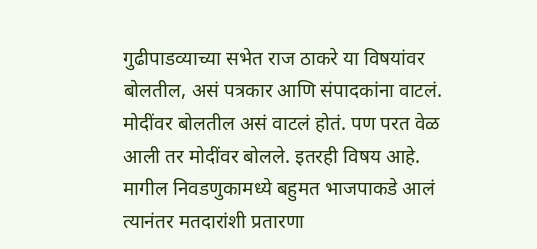गुढीपाडव्याच्या सभेत राज ठाकरे या विषयांवर बोलतील, असं पत्रकार आणि संपादकांना वाटलं. मोदींवर बोलतील असं वाटलं होतं. पण परत वेळ आली तर मोदींवर बोलले. इतरही विषय आहे. मागील निवडणुकामध्ये बहुमत भाजपाकडे आलं त्यानंतर मतदारांशी प्रतारणा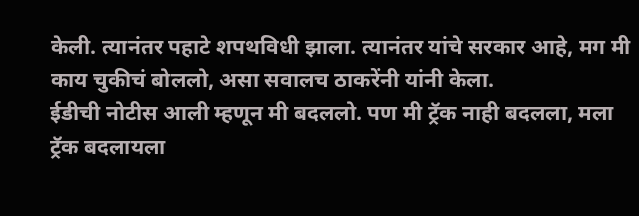केली. त्यानंतर पहाटे शपथविधी झाला. त्यानंतर यांचे सरकार आहे, मग मी काय चुकीचं बोललो, असा सवालच ठाकरेंनी यांनी केला.
ईडीची नोटीस आली म्हणून मी बदललो. पण मी ट्रॅक नाही बदलला, मला ट्रॅक बदलायला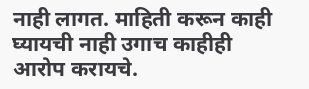नाही लागत. माहिती करून काही घ्यायची नाही उगाच काहीही आरोप करायचे.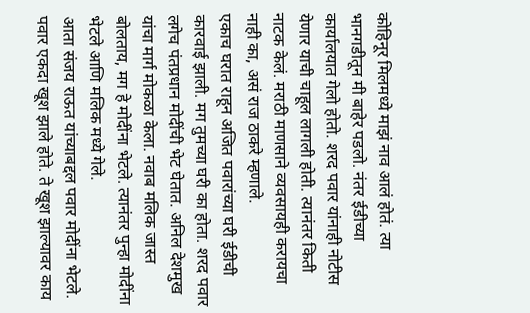कोहिनूर मिलमध्ये माझं नाव आलं होतं. त्या भानगडीतून मी बाहेर पडलो. नंतर ईडीच्या कार्यालयात गेलो होतो. शरद पवार यांनाही नोटीस येणार याची चाहूल लागली होती. त्यानंतर किती नाटक केलं. मराठी माणसाने व्यवसायही करायचा नाही का, असं राज ठाकरे म्हणाले.
एकाच घरात राहून अजित पवारांच्या घरी ईडीची कारवाई झाली. मग तुमच्या घरी का होता. शरद पवार लगेच पंतप्रधान मोदींची भेट घेतात. अनिल देशमुख यांचा मार्ग मोकळा केला. नवाब मलिक जास्त बोलताय, मग हे मोदींना भेटले. त्यानंतर पुन्हा मोदींना भेटले आणि मलिक मध्ये गेले.
आता संजय राऊत यांच्याबद्दल पवार मोदींना भेटले. पवार एकदा खूश झाले होते. ते खूश झाल्यावर काय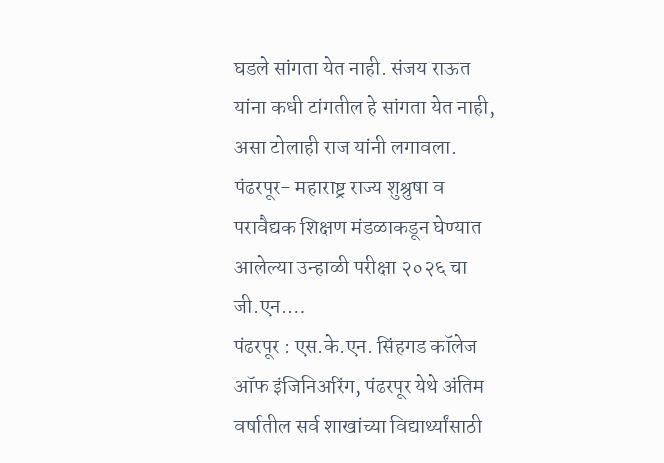घडले सांगता येत नाही. संजय राऊत यांना कधी टांगतील हे सांगता येत नाही, असा टोलाही राज यांनी लगावला.
पंढरपूर- महाराष्ट्र राज्य शुश्रुषा व परावैद्यक शिक्षण मंडळाकडून घेण्यात आलेल्या उन्हाळी परीक्षा २०२६ चा जी.एन.…
पंढरपूर : एस.के.एन. सिंहगड कॉलेज ऑफ इंजिनिअरिंग, पंढरपूर येथे अंतिम वर्षातील सर्व शाखांच्या विद्यार्थ्यांसाठी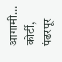आगामी…
कोर्टी, पंढरपूर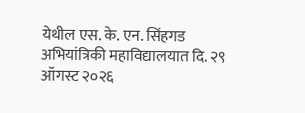येथील एस. के. एन. सिंहगड अभियांत्रिकी महाविद्यालयात दि. २९ ऑगस्ट २०२६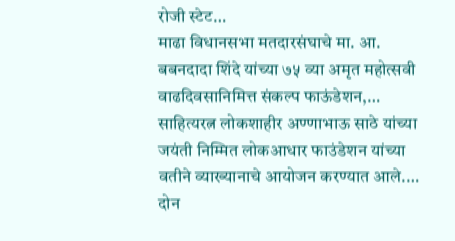रोजी स्टेट…
माढा विधानसभा मतदारसंघाचे मा. आ. बबनदादा शिंदे यांच्या ७५ व्या अमृत महोत्सवी वाढदिवसानिमित्त संकल्प फाऊंडेशन,…
साहित्यरत्न लोकशाहीर अण्णाभाऊ साठे यांच्या जयंती निम्मित लोकआधार फाउंडेशन यांच्या वतीने व्याख्यानाचे आयोजन करण्यात आले.…
दोन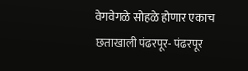वेगवेगळे सोहळे होणार एकाच छताखाली पंढरपूर- पंढरपूर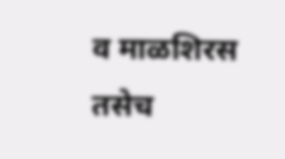व माळशिरस तसेच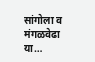सांगोला व मंगळवेढा या…